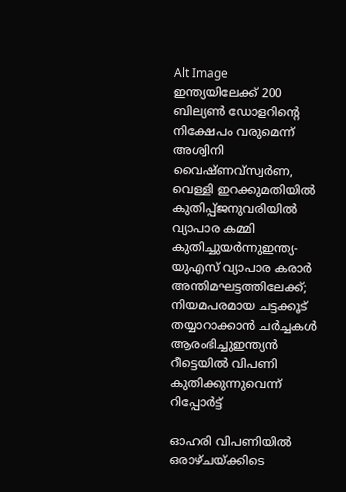Alt Image
ഇന്ത്യയിലേക്ക് 200 ബില്യൺ ഡോളറിന്റെ നിക്ഷേപം വരുമെന്ന് അശ്വിനി വൈഷ്ണവ്സ്വര്‍ണ, വെള്ളി ഇറക്കുമതിയില്‍ കുതിപ്പ്ജനുവരിയില്‍ വ്യാപാര കമ്മി കുതിച്ചുയർന്നുഇന്ത്യ-യുഎസ് വ്യാപാര കരാർ അന്തിമഘട്ടത്തിലേക്ക്; നിയമപരമായ ചട്ടക്കൂട് തയ്യാറാക്കാൻ ചർച്ചകൾ ആരംഭിച്ചുഇന്ത്യൻ റീട്ടെയിൽ വിപണി കുതിക്കുന്നുവെന്ന് റിപ്പോർട്ട്

ഓഹരി വിപണിയിൽ ഒരാഴ്ചയ്ക്കിടെ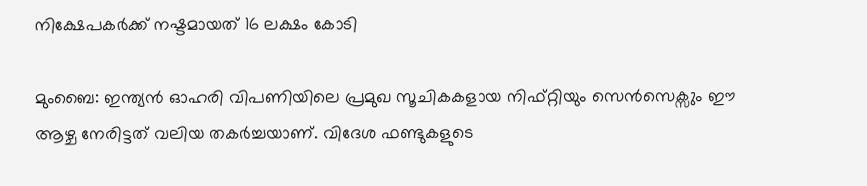നിക്ഷേപകർക്ക് നഷ്ടമായത് 16 ലക്ഷം കോടി

മുംബൈ: ഇന്ത്യൻ ഓഹരി വിപണിയിലെ പ്രമുഖ സൂചികകളായ നിഫ്റ്റിയും സെൻസെക്സും ഈ ആഴ്ച നേരിട്ടത് വലിയ തകർച്ചയാണ്. വിദേശ ഫണ്ടുകളുടെ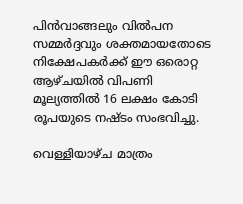പിൻവാങ്ങലും വിൽപന സമ്മർദ്ദവും ശക്തമായതോടെ നിക്ഷേപകർക്ക് ഈ ഒരൊറ്റ ആഴ്ചയിൽ വിപണി മൂല്യത്തിൽ 16 ലക്ഷം കോടി രൂപയുടെ നഷ്ടം സംഭവിച്ചു.

വെള്ളിയാഴ്ച മാത്രം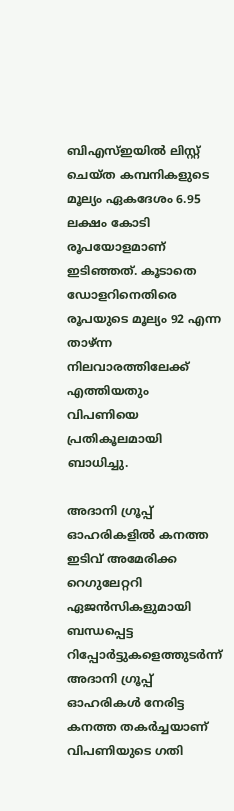ബിഎസ്ഇയിൽ ലിസ്റ്റ് ചെയ്ത കമ്പനികളുടെ മൂല്യം ഏകദേശം 6.95 ലക്ഷം കോടി രൂപയോളമാണ് ഇടിഞ്ഞത്. കൂടാതെ ഡോളറിനെതിരെ രൂപയുടെ മൂല്യം 92 എന്ന താഴ്ന്ന നിലവാരത്തിലേക്ക് എത്തിയതും വിപണിയെ പ്രതികൂലമായി ബാധിച്ചു.

അദാനി ഗ്രൂപ്പ് ഓഹരികളിൽ കനത്ത ഇടിവ് അമേരിക്ക റെഗുലേറ്ററി ഏജൻസികളുമായി ബന്ധപ്പെട്ട റിപ്പോർട്ടുകളെത്തുടർന്ന് അദാനി ഗ്രൂപ്പ് ഓഹരികൾ നേരിട്ട കനത്ത തകർച്ചയാണ് വിപണിയുടെ ഗതി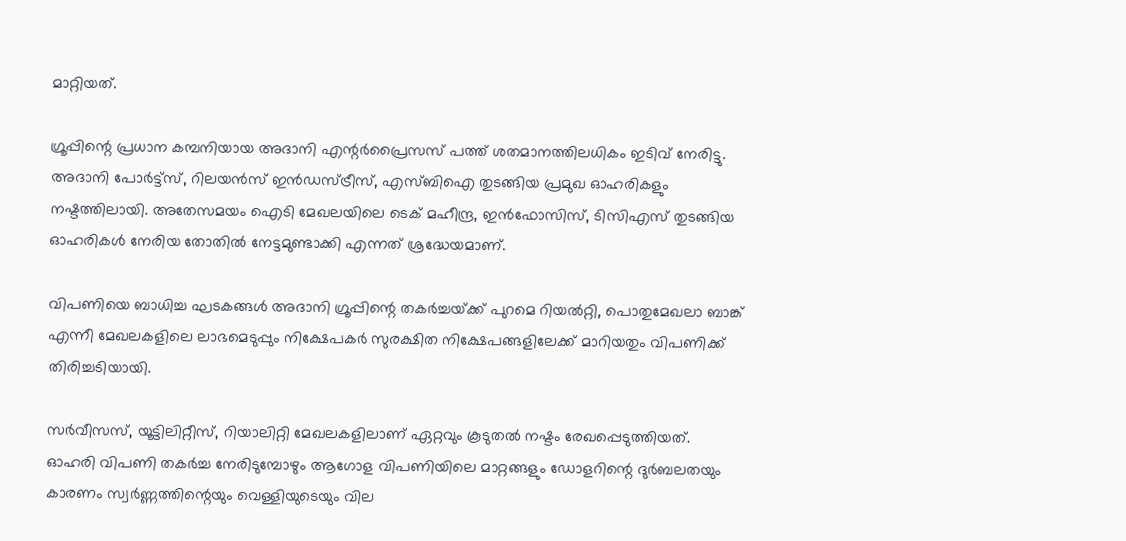മാറ്റിയത്.

ഗ്രൂപ്പിന്റെ പ്രധാന കമ്പനിയായ അദാനി എന്റർപ്രൈസസ് പത്ത് ശതമാനത്തിലധികം ഇടിവ് നേരിട്ടു. അദാനി പോർട്ട്സ്, റിലയൻസ് ഇൻഡസ്ട്രീസ്, എസ്ബിഐ തുടങ്ങിയ പ്രമുഖ ഓഹരികളും നഷ്ടത്തിലായി. അതേസമയം ഐടി മേഖലയിലെ ടെക് മഹീന്ദ്ര, ഇൻഫോസിസ്, ടിസിഎസ് തുടങ്ങിയ ഓഹരികൾ നേരിയ തോതിൽ നേട്ടമുണ്ടാക്കി എന്നത് ശ്രദ്ധേയമാണ്.

വിപണിയെ ബാധിച്ച ഘടകങ്ങൾ അദാനി ഗ്രൂപ്പിന്റെ തകർച്ചയ്‌ക്ക് പുറമെ റിയൽറ്റി, പൊതുമേഖലാ ബാങ്ക് എന്നീ മേഖലകളിലെ ലാഭമെടുപ്പും നിക്ഷേപകർ സുരക്ഷിത നിക്ഷേപങ്ങളിലേക്ക് മാറിയതും വിപണിക്ക് തിരിച്ചടിയായി.

സർവീസസ്, യൂട്ടിലിറ്റീസ്, റിയാലിറ്റി മേഖലകളിലാണ് ഏറ്റവും കൂടുതൽ നഷ്ടം രേഖപ്പെടുത്തിയത്. ഓഹരി വിപണി തകർച്ച നേരിടുമ്പോഴും ആഗോള വിപണിയിലെ മാറ്റങ്ങളും ഡോളറിന്റെ ദുർബലതയും കാരണം സ്വർണ്ണത്തിന്റെയും വെള്ളിയുടെയും വില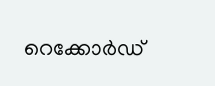റെക്കോർഡ്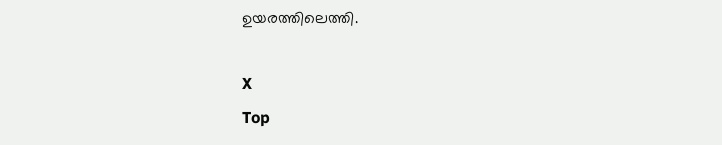ഉയരത്തിലെത്തി.

X
Top